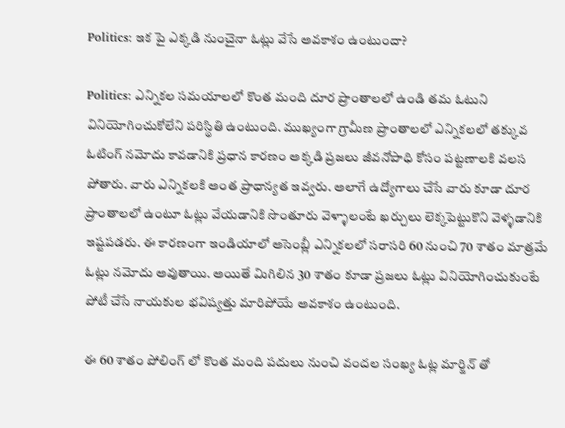Politics: ఇక పై ఎక్కడి నుంచైనా ఓట్లు వేసే అవకాశం ఉంటుందా?

Politics: ఎన్నికల సమయాలలో కొంత మంది దూర ప్రాంతాలలో ఉండి తమ ఓటుని వినియోగించుకోలేని పరిస్థితి ఉంటుంది. ముఖ్యంగా గ్రామీణ ప్రాంతాలలో ఎన్నికలలో తక్కువ ఓటింగ్ నమోదు కావడానికి ప్రధాన కారణం అక్కడి ప్రజలు జీవనోపాధి కోసం పట్టణాలకి వలస పోతారు. వారు ఎన్నికలకి అంత ప్రాధాన్యత ఇవ్వరు. అలాగే ఉద్యోగాలు చేసే వారు కూడా దూర ప్రాంతాలలో ఉంటూ ఓట్లు వేయడానికి సొంతూరు వెళ్ళాలంటే ఖర్చులు లెక్కపెట్టుకొని వెళ్ళడానికి ఇష్టపడరు. ఈ కారణంగా ఇండియాలో అసెంబ్లీ ఎన్నికలలో సరాసరి 60 నుంచి 70 శాతం మాత్రమే ఓట్లు నమోదు అవుతాయి. అయితే మిగిలిన 30 శాతం కూడా ప్రజలు ఓట్లు వినియోగించుకుంటే పోటీ చేసే నాయకుల భవిష్యత్తు మారిపోయే అవకాశం ఉంటుంది.

ఈ 60 శాతం పోలింగ్ లో కొంత మంది పదులు నుంచి వందల సంఖ్య ఓట్ల మార్జిన్ తో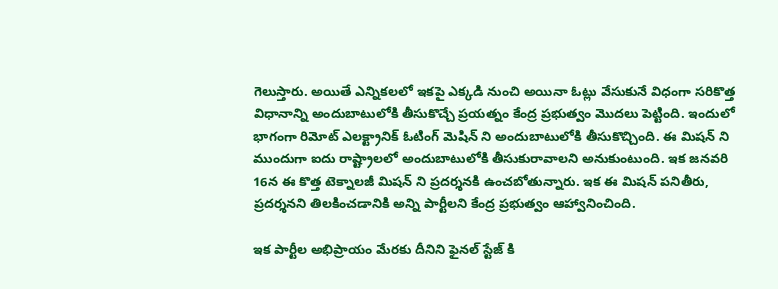గెలుస్తారు. అయితే ఎన్నికలలో ఇకపై ఎక్కడి నుంచి అయినా ఓట్లు వేసుకునే విధంగా సరికొత్త విధానాన్ని అందుబాటులోకి తీసుకొచ్చే ప్రయత్నం కేంద్ర ప్రభుత్వం మొదలు పెట్టింది. ఇందులో భాగంగా రిమోట్ ఎలక్ట్రానిక్ ఓటింగ్ మెషిన్ ని అందుబాటులోకి తీసుకొచ్చింది. ఈ మిషన్ ని ముందుగా ఐదు రాష్ట్రాలలో అందుబాటులోకి తీసుకురావాలని అనుకుంటుంది. ఇక జనవరి 16న ఈ కొత్త టెక్నాలజీ మిషన్ ని ప్రదర్శనకి ఉంచబోతున్నారు. ఇక ఈ మిషన్ పనితీరు, ప్రదర్శనని తిలకించడానికి అన్ని పార్టీలని కేంద్ర ప్రభుత్వం ఆహ్వానించింది.

ఇక పార్టీల అభిప్రాయం మేరకు దీనిని ఫైనల్ స్టేజ్ కి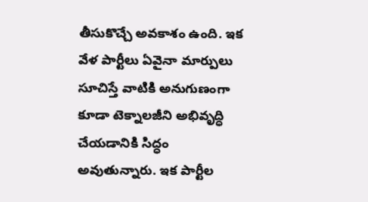తీసుకొచ్చే అవకాశం ఉంది. ఇక వేళ పార్టీలు ఏవైనా మార్పులు సూచిస్తే వాటికి అనుగుణంగా కూడా టెక్నాలజీని అభివృద్ధి చేయడానికి సిద్ధం అవుతున్నారు. ఇక పార్టీల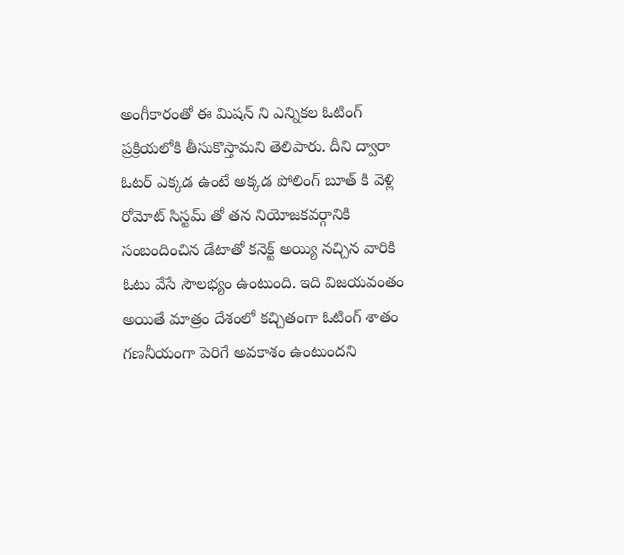అంగీకారంతో ఈ మిషన్ ని ఎన్నికల ఓటింగ్ ప్రక్రియలోకి తీసుకొస్తామని తెలిపారు. దీని ద్వారా ఓటర్ ఎక్కడ ఉంటే అక్కడ పోలింగ్ బూత్ కి వెళ్లి రోమోట్ సిస్టమ్ తో తన నియోజకవర్గానికి సంబందించిన డేటాతో కనెక్ట్ అయ్యి నచ్చిన వారికి ఓటు వేసే సౌలభ్యం ఉంటుంది. ఇది విజయవంతం అయితే మాత్రం దేశంలో కచ్చితంగా ఓటింగ్ శాతం గణనీయంగా పెరిగే అవకాశం ఉంటుందని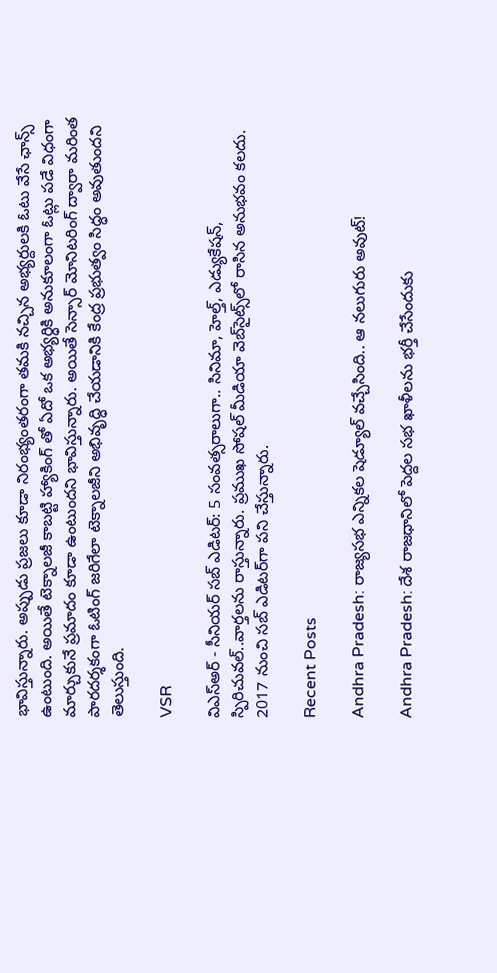భావిస్తున్నారు. అప్పుడు ప్రజలు కూడా నిరంభ్యంతరంగా తమకి నచ్చిన అభ్యర్దులకి ఓటు వేసే ఛాన్స్ ఉంటుంది. అయితే టెక్నాలజీ కాబట్టి హ్యాకింగ్ తో ఏదో ఒక అభ్యర్ధికి అనుకూలంగా ఓట్లు పడే విధంగా మార్చుకునే ప్రమాదం కూడా ఉంటుందని భావిస్తున్నారు. అయితే సెన్సార్ మోనిటరింగ్ ద్వారా మరింత పారదర్శకంగా ఓటింగ్ జరిగేలా టెక్నాలజీని అభివృద్ధి చేయడానికి కేంద్ర ప్రభుత్వం సిద్ధం అవుతుందని తెలుస్తుంది.

VSR

విఎస్అర్ - సీనియర్ సబ్ ఎడిటర్: 5 సంవత్సరాలుగా.. సినిమా, హెల్త్, ఎడ్యుకేషన్, స్పిరిచువల్..వార్తలను రాస్తున్నారు. ప్రముఖ సోషల్ మీడియా వెబ్‌సైట్స్‌లో రాసిన అనుభవం కలదు. 2017 నుంచి సబ్ ఎడిటర్‌గా పని చేస్తున్నారు.

Recent Posts

Andhra Pradesh: రాజ్యసభ ఎన్నికల షెడ్యూల్ వచ్చేసింది.. ఆ నలుగురు అవుట్!

Andhra Pradesh: దేశ రాజధానిలో పెద్దల సభ ఖాళీలను భర్తీ చేసేందుకు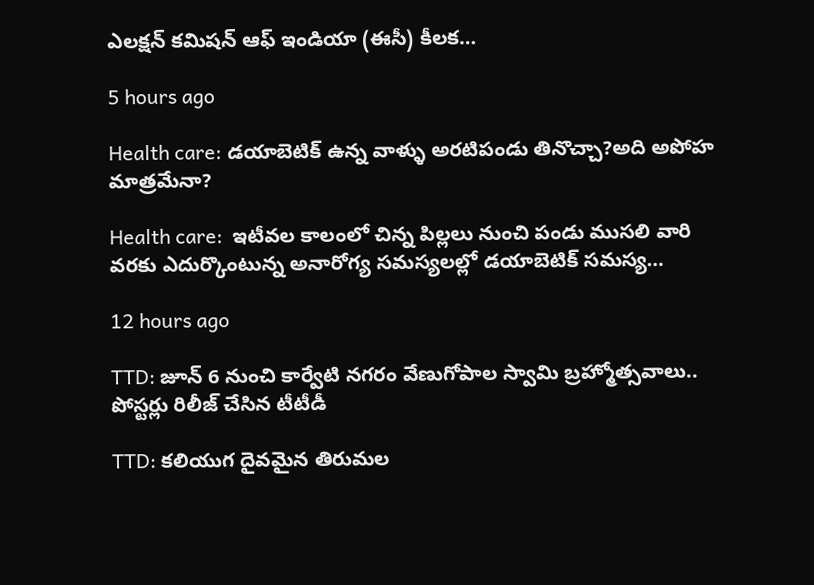ఎలక్షన్ కమిషన్ ఆఫ్ ఇండియా (ఈసీ) కీలక…

5 hours ago

Health care: డయాబెటిక్ ఉన్న వాళ్ళు అరటిపండు తినొచ్చా?అది అపోహ మాత్రమేనా?

Health care:  ఇటీవల కాలంలో చిన్న పిల్లలు నుంచి పండు ముసలి వారి వరకు ఎదుర్కొంటున్న అనారోగ్య సమస్యలల్లో డయాబెటిక్ సమస్య…

12 hours ago

TTD: జూన్ 6 నుంచి కార్వేటి నగరం వేణుగోపాల స్వామి బ్రహ్మోత్సవాలు.. పోస్టర్లు రిలీజ్ చేసిన టీటీడీ

TTD: కలియుగ దైవమైన తిరుమల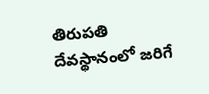తిరుపతి దేవస్థానంలో జరిగే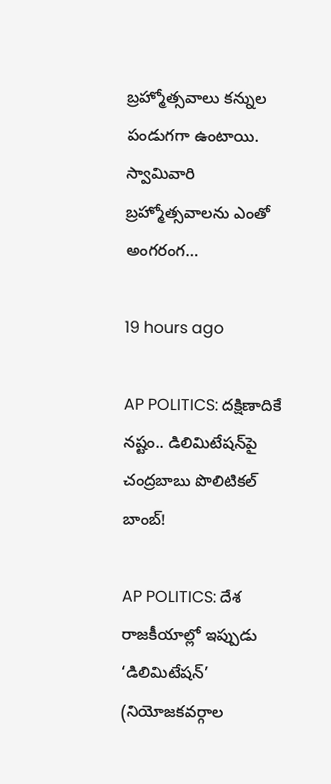బ్రహ్మోత్సవాలు కన్నుల పండుగగా ఉంటాయి. స్వామివారి బ్రహ్మోత్సవాలను ఎంతో అంగరంగ…

19 hours ago

AP POLITICS: ద‌క్షిణాదికే న‌ష్టం.. డిలిమిటేషన్‌పై చంద్రబాబు పొలిటికల్ బాంబ్!

AP POLITICS: దేశ రాజకీయాల్లో ఇప్పుడు ‘డిలిమిటేషన్’ (నియోజకవర్గాల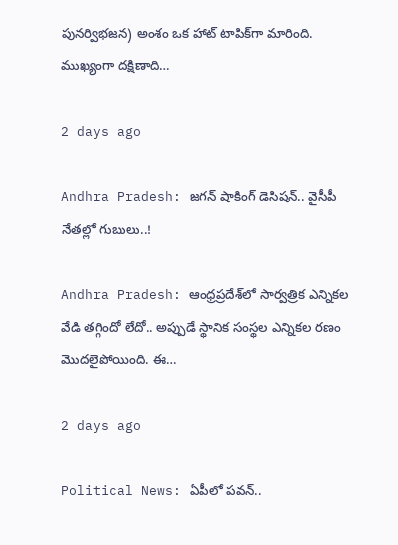పునర్విభజన) అంశం ఒక హాట్ టాపిక్‌గా మారింది. ముఖ్యంగా దక్షిణాది…

2 days ago

Andhra Pradesh: జగన్ షాకింగ్ డెసిషన్.. వైసీపీ నేత‌ల్లో గుబులు..!

Andhra Pradesh: ఆంధ్రప్రదేశ్‌లో సార్వత్రిక ఎన్నికల వేడి తగ్గిందో లేదో.. అప్పుడే స్థానిక సంస్థల ఎన్నికల రణం మొదలైపోయింది. ఈ…

2 days ago

Political News: ఏపీలో పవన్..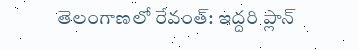తెలంగాణలో రేవంత్: ఇద్దరి ప్లాన్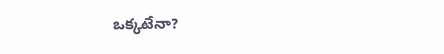ఒక్కటేనా?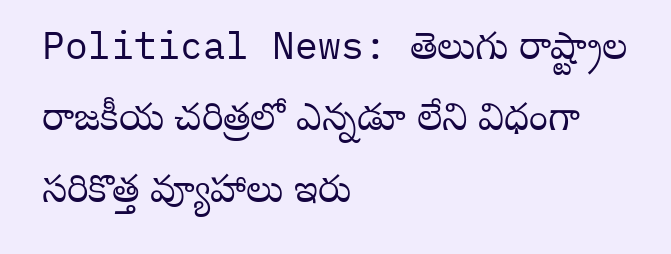Political News: తెలుగు రాష్ట్రాల రాజకీయ చరిత్రలో ఎన్నడూ లేని విధంగా సరికొత్త వ్యూహాలు ఇరు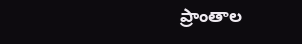ప్రాంతాల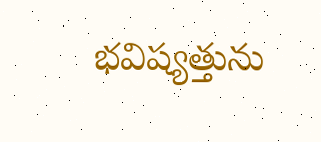భవిష్యత్తును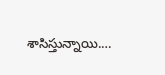శాసిస్తున్నాయి.…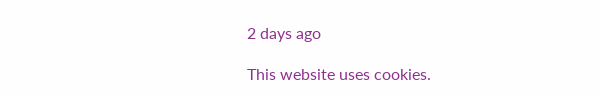2 days ago

This website uses cookies.